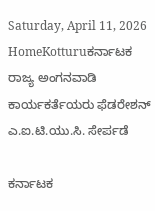Saturday, April 11, 2026
HomeKotturuಕರ್ನಾಟಕ ರಾಜ್ಯ ಅಂಗನವಾಡಿ ಕಾರ್ಯಕರ್ತೆಯರು ಫೆಡರೇಶನ್ ಎ.ಐ.ಟಿ.ಯು.ಸಿ. ಸೇರ್ಪಡೆ

ಕರ್ನಾಟಕ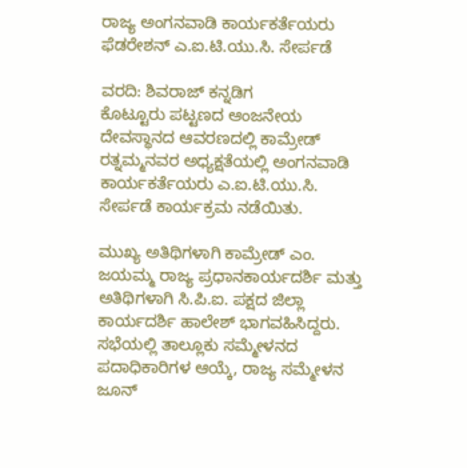ರಾಜ್ಯ ಅಂಗನವಾಡಿ ಕಾರ್ಯಕರ್ತೆಯರು ಫೆಡರೇಶನ್ ಎ.ಐ.ಟಿ.ಯು.ಸಿ. ಸೇರ್ಪಡೆ

ವರದಿ: ಶಿವರಾಜ್ ಕನ್ನಡಿಗ
ಕೊಟ್ಟೂರು ಪಟ್ಟಣದ ಆಂಜನೇಯ ದೇವಸ್ಥಾನದ ಆವರಣದಲ್ಲಿ ಕಾಮ್ರೇಡ್ ರತ್ನಮ್ಮನವರ ಅಧ್ಯಕ್ಷತೆಯಲ್ಲಿ ಅಂಗನವಾಡಿ ಕಾರ್ಯಕರ್ತೆಯರು ಎ.ಐ.ಟಿ.ಯು.ಸಿ. ಸೇರ್ಪಡೆ ಕಾರ್ಯಕ್ರಮ ನಡೆಯಿತು.

ಮುಖ್ಯ ಅತಿಥಿಗಳಾಗಿ ಕಾಮ್ರೇಡ್ ಎಂ. ಜಯಮ್ಮ ರಾಜ್ಯ ಪ್ರಧಾನಕಾರ್ಯದರ್ಶಿ ಮತ್ತು ಅತಿಥಿಗಳಾಗಿ ಸಿ.ಪಿ.ಐ. ಪಕ್ಷದ ಜಿಲ್ಲಾ ಕಾರ್ಯದರ್ಶಿ ಹಾಲೇಶ್ ಭಾಗವಹಿಸಿದ್ದರು. ಸಭೆಯಲ್ಲಿ ತಾಲ್ಲೂಕು ಸಮ್ಮೇಳನದ ಪದಾಧಿಕಾರಿಗಳ ಆಯ್ಕೆ, ರಾಜ್ಯ ಸಮ್ಮೇಳನ ಜೂನ್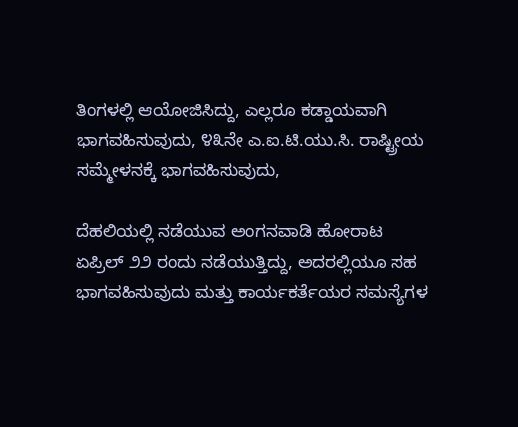ತಿಂಗಳಲ್ಲಿ ಆಯೋಜಿಸಿದ್ದು, ಎಲ್ಲರೂ ಕಡ್ಡಾಯವಾಗಿ ಭಾಗವಹಿಸುವುದು, ೪೩ನೇ ಎ.ಐ.ಟಿ.ಯು.ಸಿ. ರಾಷ್ಟ್ರೀಯ ಸಮ್ಮೇಳನಕ್ಕೆ ಭಾಗವಹಿಸುವುದು,

ದೆಹಲಿಯಲ್ಲಿ ನಡೆಯುವ ಅಂಗನವಾಡಿ ಹೋರಾಟ ಏಪ್ರಿಲ್ ೨೨ ರಂದು ನಡೆಯುತ್ತಿದ್ದು, ಅದರಲ್ಲಿಯೂ ಸಹ ಭಾಗವಹಿಸುವುದು ಮತ್ತು ಕಾರ್ಯಕರ್ತೆಯರ ಸಮಸ್ಯೆಗಳ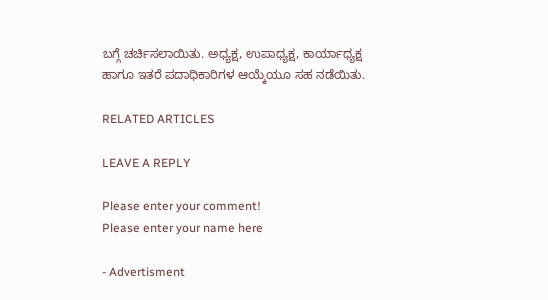ಬಗ್ಗೆ ಚರ್ಚಿಸಲಾಯಿತು. ಅಧ್ಯಕ್ಷ, ಉಪಾಧ್ಯಕ್ಷ, ಕಾರ್ಯಾಧ್ಯಕ್ಷ ಹಾಗೂ ಇತರೆ ಪದಾಧಿಕಾರಿಗಳ ಆಯ್ಕೆಯೂ ಸಹ ನಡೆಯಿತು.

RELATED ARTICLES

LEAVE A REPLY

Please enter your comment!
Please enter your name here

- Advertisment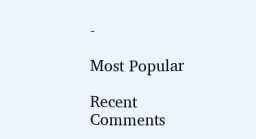-

Most Popular

Recent Comments